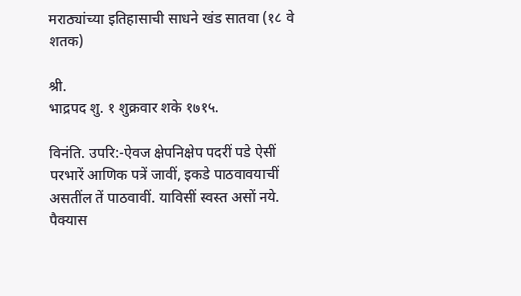मराठ्यांच्या इतिहासाची साधने खंड सातवा (१८ वे शतक)

श्री.
भाद्रपद शु. १ शुक्रवार शके १७१५.

विनंति. उपरि:-ऐवज क्षेपनिक्षेप पदरीं पडे ऐसीं परभारें आणिक पत्रें जावीं, इकडे पाठवावयाचीं असतींल तें पाठवावीं. याविसीं स्वस्त असों नये. पैक्यास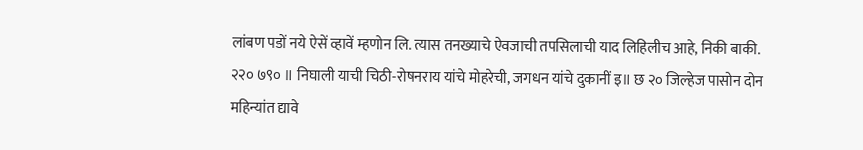लांबण पडों नये ऐसें व्हावें म्हणोन लि. त्यास तनख्याचे ऐवजाची तपसिलाची याद लिहिलीच आहे, निकी बाकी.
२२० ७९० ॥ निघाली याची चिठी-रोषनराय यांचे मोहरेची, जगधन यांचे दुकानीं इ॥ छ २० जिल्हेज पासोन दोन महिन्यांत द्यावे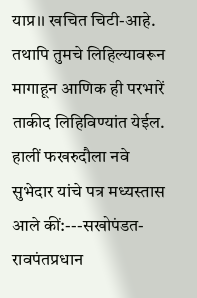याप्र।। खचित चिटी-आहे. तथापि तुमचे लिहिल्यावरून मागाहून आणिक ही परभारें ताकीद लिहिविण्यांत येईल. हालीं फखरुदौला नवे सुभेदार यांचे पत्र मध्यस्तास आले कीं:---सखोपंडत-रावपंतप्रधान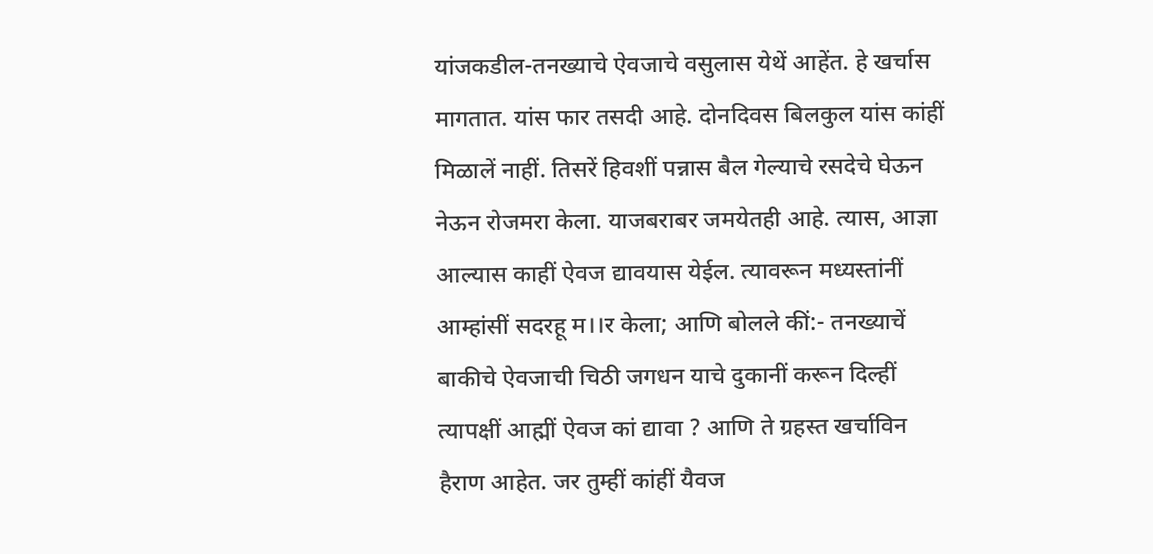यांजकडील-तनख्याचे ऐवजाचे वसुलास येथें आहेंत. हे खर्चास मागतात. यांस फार तसदी आहे. दोनदिवस बिलकुल यांस कांहीं मिळालें नाहीं. तिसरें हिवशीं पन्नास बैल गेल्याचे रसदेचे घेऊन नेऊन रोजमरा केला. याजबराबर जमयेतही आहे. त्यास, आज्ञा आल्यास काहीं ऐवज द्यावयास येईल. त्यावरून मध्यस्तांनीं आम्हांसीं सदरहू म।।र केला; आणि बोलले कीं:- तनख्याचें बाकीचे ऐवजाची चिठी जगधन याचे दुकानीं करून दिल्हीं त्यापक्षीं आह्मीं ऐवज कां द्यावा ? आणि ते ग्रहस्त खर्चाविन हैराण आहेत. जर तुम्हीं कांहीं यैवज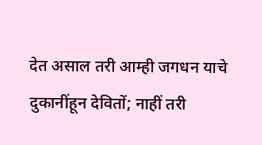देत असाल तरी आम्ही जगधन याचे दुकानींहून देवितों; नाहीं तरी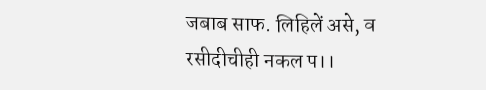जबाब साफ. लिहिलें असे, व रसीदीचीही नकल प।।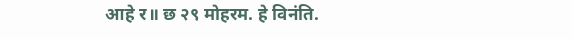आहे र॥ छ २९ मोहरम. हे विनंति.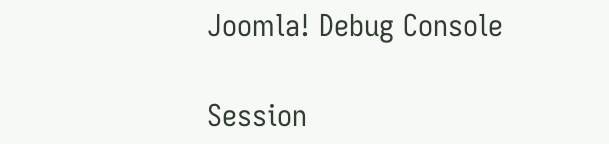Joomla! Debug Console

Session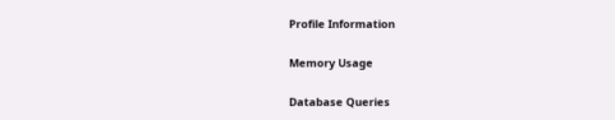Profile Information

Memory Usage

Database Queries